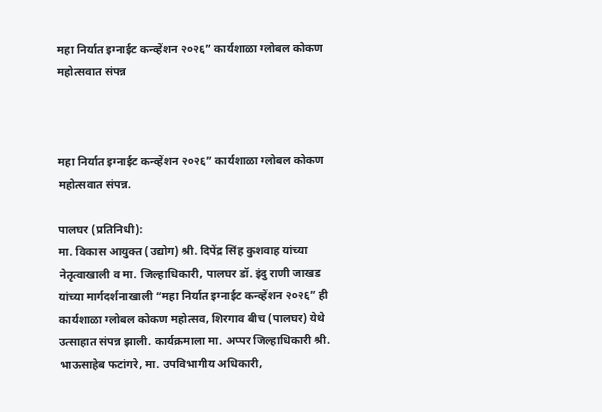महा निर्यात इग्नाईट कन्व्हेंशन २०२६” कार्यशाळा ग्लोबल कोकण महोत्सवात संपन्न



महा निर्यात इग्नाईट कन्व्हेंशन २०२६” कार्यशाळा ग्लोबल कोकण महोत्सवात संपन्न.

पालघर (प्रतिनिधी):
मा. विकास आयुक्त (उद्योग) श्री. दिपेंद्र सिंह कुशवाह यांच्या नेतृत्वाखाली व मा. जिल्हाधिकारी, पालघर डॉ. इंदु राणी जाखड यांच्या मार्गदर्शनाखाली “महा निर्यात इग्नाईट कन्व्हेंशन २०२६” ही कार्यशाळा ग्लोबल कोकण महोत्सव, शिरगाव बीच (पालघर) येथे उत्साहात संपन्न झाली. कार्यक्रमाला मा. अप्पर जिल्हाधिकारी श्री. भाऊसाहेब फटांगरे, मा. उपविभागीय अधिकारी,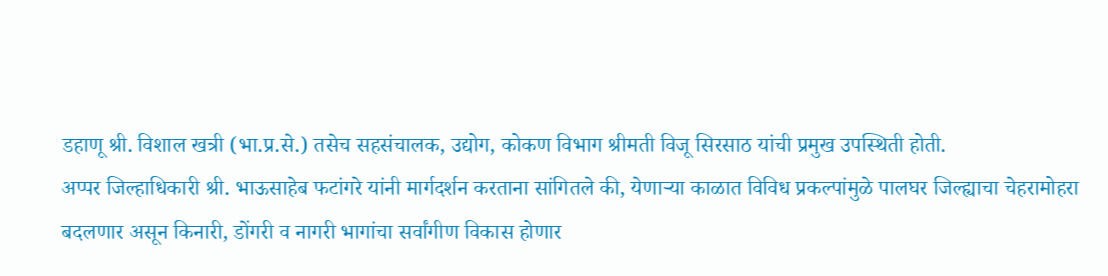डहाणू श्री. विशाल खत्री (भा.प्र.से.) तसेच सहसंचालक, उद्योग, कोकण विभाग श्रीमती विजू सिरसाठ यांची प्रमुख उपस्थिती होती.
अप्पर जिल्हाधिकारी श्री. भाऊसाहेब फटांगरे यांनी मार्गदर्शन करताना सांगितले की, येणाऱ्या काळात विविध प्रकल्पांमुळे पालघर जिल्ह्याचा चेहरामोहरा बदलणार असून किनारी, डोंगरी व नागरी भागांचा सर्वांगीण विकास होणार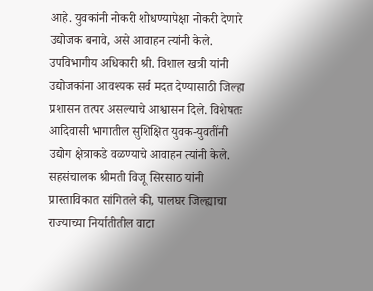आहे. युवकांनी नोकरी शोधण्यापेक्षा नोकरी देणारे उद्योजक बनावे, असे आवाहन त्यांनी केले.
उपविभागीय अधिकारी श्री. विशाल खत्री यांनी उद्योजकांना आवश्यक सर्व मदत देण्यासाठी जिल्हा प्रशासन तत्पर असल्याचे आश्वासन दिले. विशेषतः आदिवासी भागातील सुशिक्षित युवक-युवतींनी उद्योग क्षेत्राकडे वळण्याचे आवाहन त्यांनी केले.
सहसंचालक श्रीमती विजू सिरसाठ यांनी प्रास्ताविकात सांगितले की, पालघर जिल्ह्याचा राज्याच्या निर्यातीतील वाटा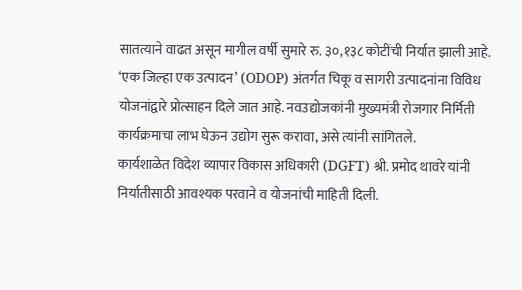सातत्याने वाढत असून मागील वर्षी सुमारे रु. ३०,१३८ कोटींची निर्यात झाली आहे. ‘एक जिल्हा एक उत्पादन’ (ODOP) अंतर्गत चिकू व सागरी उत्पादनांना विविध योजनांद्वारे प्रोत्साहन दिले जात आहे. नवउद्योजकांनी मुख्यमंत्री रोजगार निर्मिती कार्यक्रमाचा लाभ घेऊन उद्योग सुरू करावा, असे त्यांनी सांगितले.
कार्यशाळेत विदेश व्यापार विकास अधिकारी (DGFT) श्री. प्रमोद थावरे यांनी निर्यातीसाठी आवश्यक परवाने व योजनांची माहिती दिली.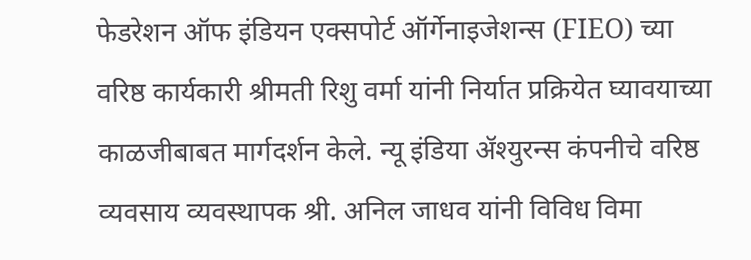फेडरेशन ऑफ इंडियन एक्सपोर्ट ऑर्गेनाइजेशन्स (FIEO) च्या वरिष्ठ कार्यकारी श्रीमती रिशु वर्मा यांनी निर्यात प्रक्रियेत घ्यावयाच्या काळजीबाबत मार्गदर्शन केले. न्यू इंडिया ॲश्युरन्स कंपनीचे वरिष्ठ व्यवसाय व्यवस्थापक श्री. अनिल जाधव यांनी विविध विमा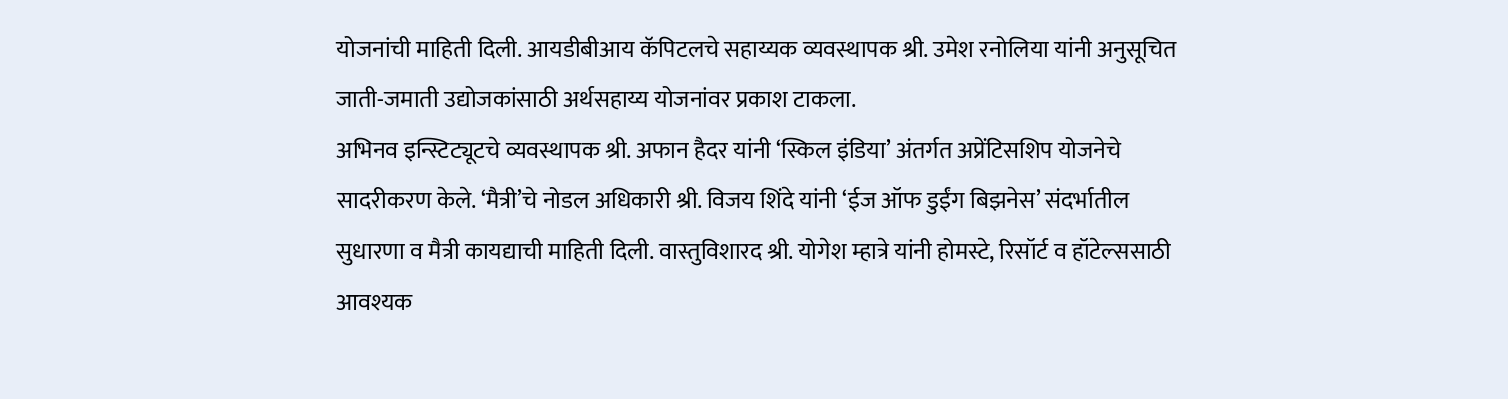योजनांची माहिती दिली. आयडीबीआय कॅपिटलचे सहाय्यक व्यवस्थापक श्री. उमेश रनोलिया यांनी अनुसूचित जाती-जमाती उद्योजकांसाठी अर्थसहाय्य योजनांवर प्रकाश टाकला.
अभिनव इन्स्टिट्यूटचे व्यवस्थापक श्री. अफान हैदर यांनी ‘स्किल इंडिया’ अंतर्गत अप्रेंटिसशिप योजनेचे सादरीकरण केले. ‘मैत्री’चे नोडल अधिकारी श्री. विजय शिंदे यांनी ‘ईज ऑफ डुईंग बिझनेस’ संदर्भातील सुधारणा व मैत्री कायद्याची माहिती दिली. वास्तुविशारद श्री. योगेश म्हात्रे यांनी होमस्टे, रिसॉर्ट व हॉटेल्ससाठी आवश्यक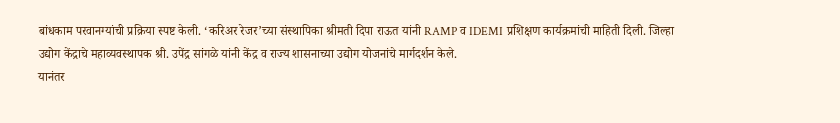बांधकाम परवानग्यांची प्रक्रिया स्पष्ट केली. ‘करिअर रेजर’च्या संस्थापिका श्रीमती दिपा राऊत यांनी RAMP व IDEMI प्रशिक्षण कार्यक्रमांची माहिती दिली. जिल्हा उद्योग केंद्राचे महाव्यवस्थापक श्री. उपेंद्र सांगळे यांनी केंद्र व राज्य शासनाच्या उद्योग योजनांचे मार्गदर्शन केले.
यानंतर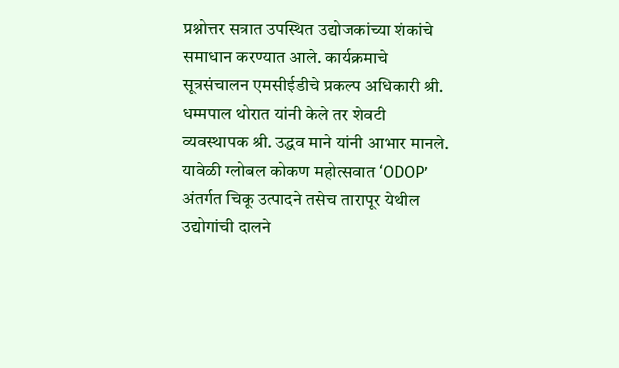प्रश्नोत्तर सत्रात उपस्थित उद्योजकांच्या शंकांचे समाधान करण्यात आले. कार्यक्रमाचे सूत्रसंचालन एमसीईडीचे प्रकल्प अधिकारी श्री. धम्मपाल थोरात यांनी केले तर शेवटी व्यवस्थापक श्री. उद्धव माने यांनी आभार मानले.
यावेळी ग्लोबल कोकण महोत्सवात ‘ODOP’ अंतर्गत चिकू उत्पादने तसेच तारापूर येथील उद्योगांची दालने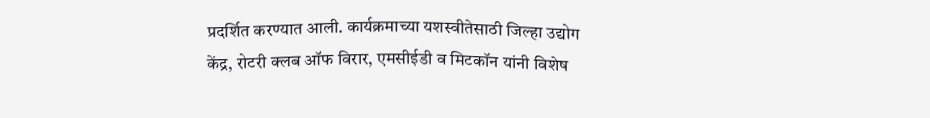प्रदर्शित करण्यात आली. कार्यक्रमाच्या यशस्वीतेसाठी जिल्हा उद्योग केंद्र, रोटरी क्लब ऑफ विरार, एमसीईडी व मिटकॉन यांनी विशेष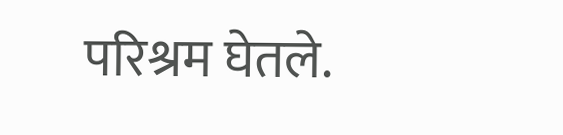परिश्रम घेतले.